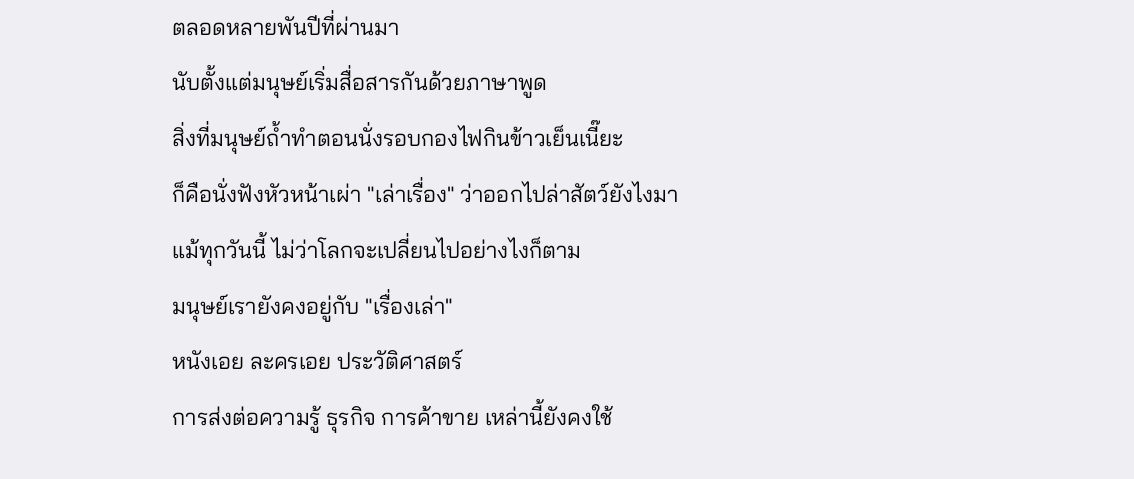ตลอดหลายพันปีที่ผ่านมา
นับตั้งแต่มนุษย์เริ่มสื่อสารกันด้วยภาษาพูด
สิ่งที่มนุษย์ถ้ำทำตอนนั่งรอบกองไฟกินข้าวเย็นเนี๊ยะ
ก็คือนั่งฟังหัวหน้าเผ่า "เล่าเรื่อง" ว่าออกไปล่าสัตว์ยังไงมา
แม้ทุกวันนี้ ไม่ว่าโลกจะเปลี่ยนไปอย่างไงก็ตาม
มนุษย์เรายังคงอยู่กับ "เรื่องเล่า"
หนังเอย ละครเอย ประวัติศาสตร์
การส่งต่อความรู้ ธุรกิจ การค้าขาย เหล่านี้ยังคงใช้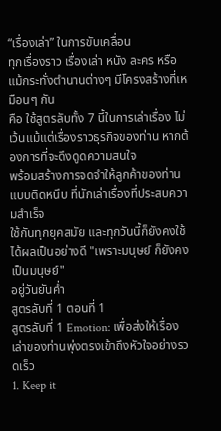“เรื่องเล่า” ในการขับเคลื่อน
ทุกเรื่องราว เรื่องเล่า หนัง ละคร หรือแม้กระทั่งตำนานต่างๆ มีโครงสร้างที่เหมือนๆ กัน
คือ ใช้สูตรลับทั้ง 7 นี้ในการเล่าเรื่อง ไม่เว้นแม้แต่เรื่องราวธุรกิจของท่าน หากต้องการที่จะดึงดูดความสนใจ
พร้อมสร้างการจดจำให้ลูกค้าของท่านแบบติดหนึบ ที่นักเล่าเรื่องที่ประสบความสำเร็จ
ใช้กันทุกยุคสมัย และทุกวันนี้ก็ยังคงใช้ได้ผลเป็นอย่างดี "เพราะมนุษย์ ก็ยังคงเป็นมนุษย์"
อยู่วันยันค่ำ
สูตรลับที่ 1 ตอนที่ 1
สูตรลับที่ 1 Emotion: เพื่อส่งให้เรื่องเล่าของท่านพุ่งตรงเข้าถึงหัวใจอย่างรวดเร็ว
1. Keep it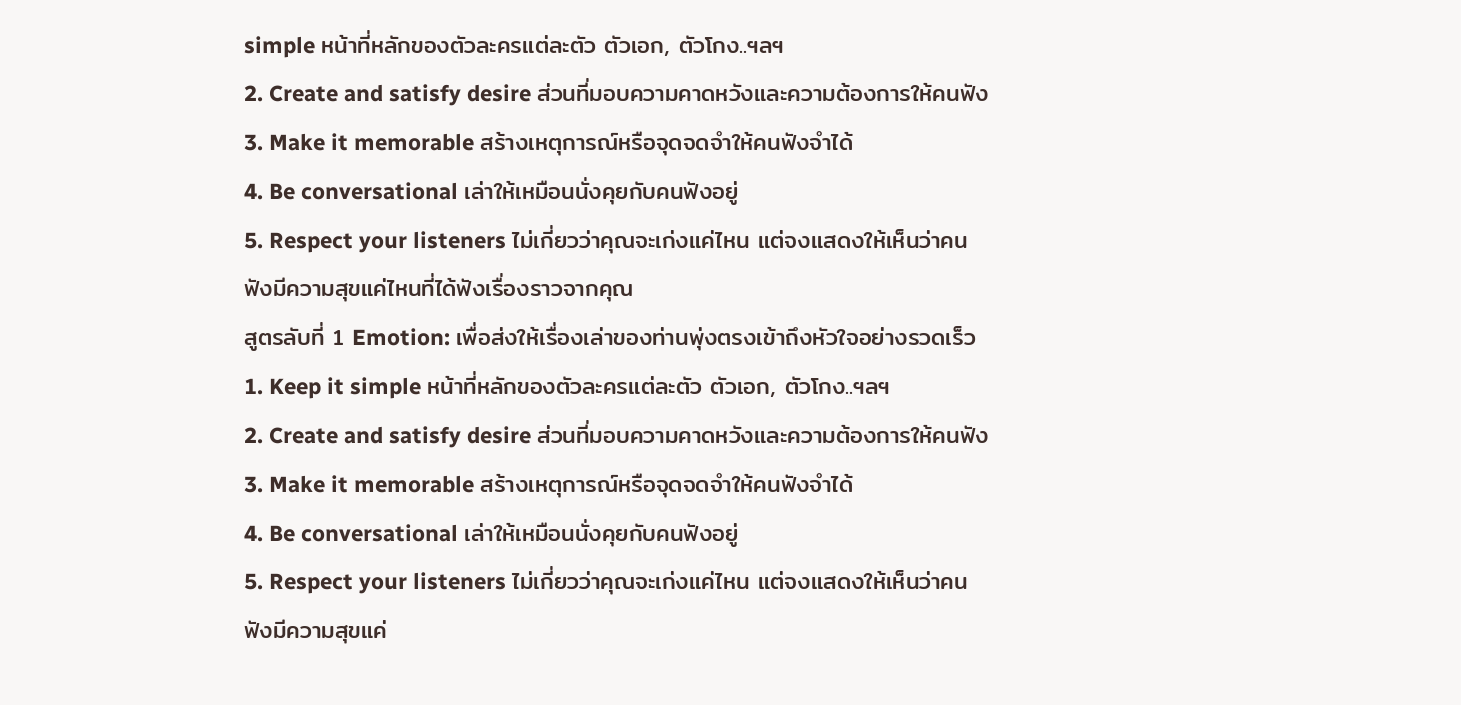simple หน้าที่หลักของตัวละครแต่ละตัว ตัวเอก, ตัวโกง..ฯลฯ
2. Create and satisfy desire ส่วนที่มอบความคาดหวังและความต้องการให้คนฟัง
3. Make it memorable สร้างเหตุการณ์หรือจุดจดจำให้คนฟังจำได้
4. Be conversational เล่าให้เหมือนนั่งคุยกับคนฟังอยู่
5. Respect your listeners ไม่เกี่ยวว่าคุณจะเก่งแค่ไหน แต่จงแสดงให้เห็นว่าคนฟังมีความสุขแค่ไหนที่ได้ฟังเรื่องราวจากคุณ
สูตรลับที่ 1 Emotion: เพื่อส่งให้เรื่องเล่าของท่านพุ่งตรงเข้าถึงหัวใจอย่างรวดเร็ว
1. Keep it simple หน้าที่หลักของตัวละครแต่ละตัว ตัวเอก, ตัวโกง..ฯลฯ
2. Create and satisfy desire ส่วนที่มอบความคาดหวังและความต้องการให้คนฟัง
3. Make it memorable สร้างเหตุการณ์หรือจุดจดจำให้คนฟังจำได้
4. Be conversational เล่าให้เหมือนนั่งคุยกับคนฟังอยู่
5. Respect your listeners ไม่เกี่ยวว่าคุณจะเก่งแค่ไหน แต่จงแสดงให้เห็นว่าคนฟังมีความสุขแค่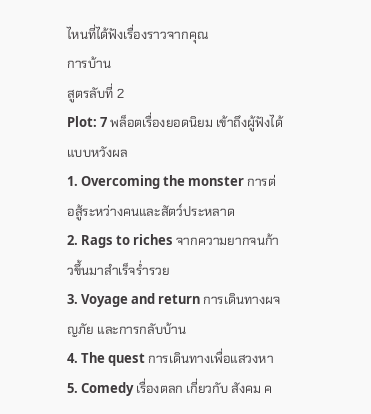ไหนที่ได้ฟังเรื่องราวจากคุณ
การบ้าน
สูตรลับที่ 2
Plot: 7 พล็อตเรื่องยอดนิยม เข้าถึงผู้ฟังได้แบบหวังผล
1. Overcoming the monster การต่อสู้ระหว่างคนและสัตว์ประหลาด
2. Rags to riches จากความยากจนก้าวขึ้นมาสำเร็จร่ำรวย
3. Voyage and return การเดินทางผจญภัย และการกลับบ้าน
4. The quest การเดินทางเพื่อแสวงหา
5. Comedy เรื่องตลก เกี่ยวกับ สังคม ค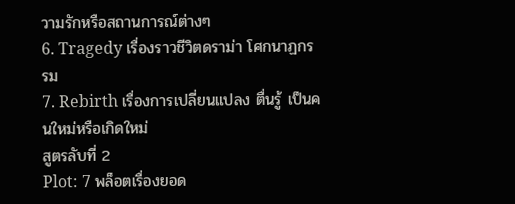วามรักหรือสถานการณ์ต่างๆ
6. Tragedy เรื่องราวชีวิตดราม่า โศกนาฏกรรม
7. Rebirth เรื่องการเปลี่ยนแปลง ตื่นรู้ เป็นคนใหม่หรือเกิดใหม่
สูตรลับที่ 2
Plot: 7 พล็อตเรื่องยอด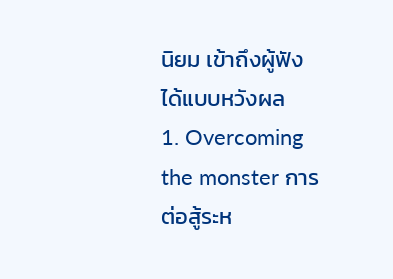นิยม เข้าถึงผู้ฟังได้แบบหวังผล
1. Overcoming the monster การต่อสู้ระห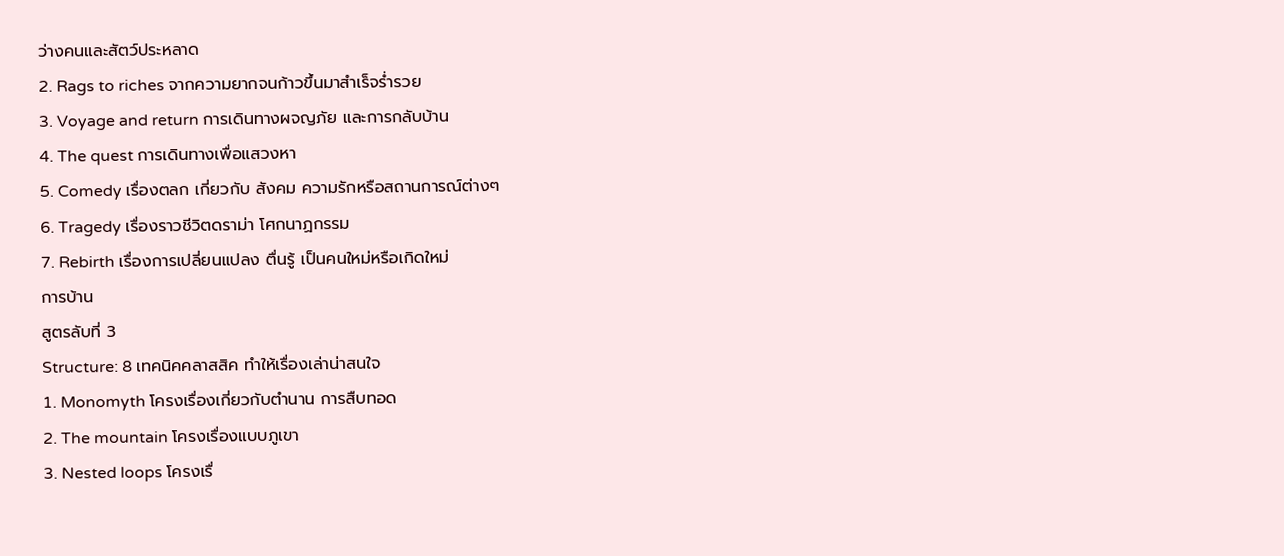ว่างคนและสัตว์ประหลาด
2. Rags to riches จากความยากจนก้าวขึ้นมาสำเร็จร่ำรวย
3. Voyage and return การเดินทางผจญภัย และการกลับบ้าน
4. The quest การเดินทางเพื่อแสวงหา
5. Comedy เรื่องตลก เกี่ยวกับ สังคม ความรักหรือสถานการณ์ต่างๆ
6. Tragedy เรื่องราวชีวิตดราม่า โศกนาฏกรรม
7. Rebirth เรื่องการเปลี่ยนแปลง ตื่นรู้ เป็นคนใหม่หรือเกิดใหม่
การบ้าน
สูตรลับที่ 3
Structure: 8 เทคนิคคลาสสิค ทำให้เรื่องเล่าน่าสนใจ
1. Monomyth โครงเรื่องเกี่ยวกับตำนาน การสืบทอด
2. The mountain โครงเรื่องแบบภูเขา
3. Nested loops โครงเรื่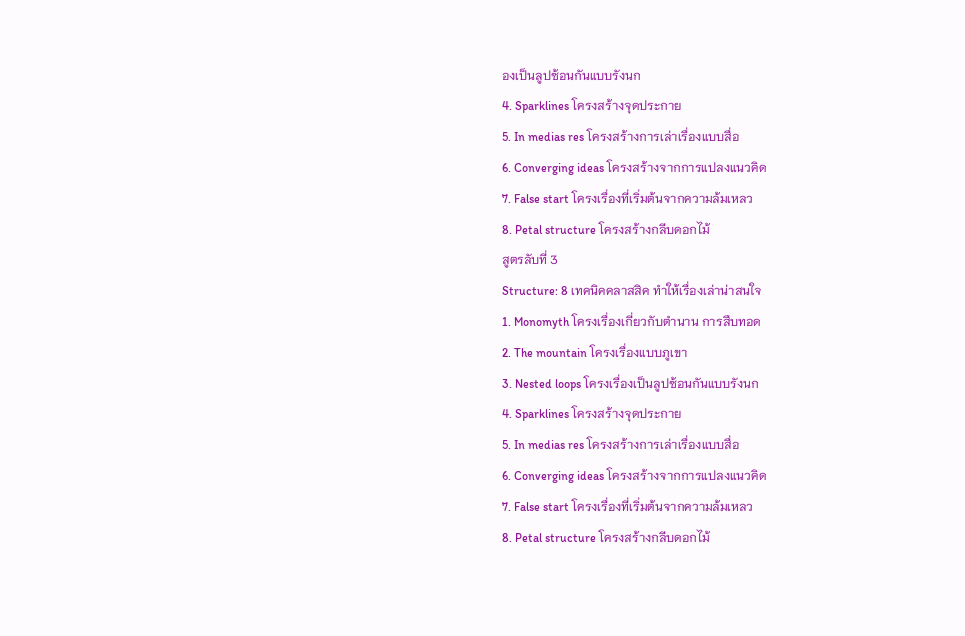องเป็นลูปซ้อนกันแบบรังนก
4. Sparklines โครงสร้างจุดประกาย
5. In medias res โครงสร้างการเล่าเรื่องแบบสื่อ
6. Converging ideas โครงสร้างจากการแปลงแนวคิด
7. False start โครงเรื่องที่เริ่มต้นจากความล้มเหลว
8. Petal structure โครงสร้างกลีบดอกไม้
สูตรลับที่ 3
Structure: 8 เทคนิคคลาสสิค ทำให้เรื่องเล่าน่าสนใจ
1. Monomyth โครงเรื่องเกี่ยวกับตำนาน การสืบทอด
2. The mountain โครงเรื่องแบบภูเขา
3. Nested loops โครงเรื่องเป็นลูปซ้อนกันแบบรังนก
4. Sparklines โครงสร้างจุดประกาย
5. In medias res โครงสร้างการเล่าเรื่องแบบสื่อ
6. Converging ideas โครงสร้างจากการแปลงแนวคิด
7. False start โครงเรื่องที่เริ่มต้นจากความล้มเหลว
8. Petal structure โครงสร้างกลีบดอกไม้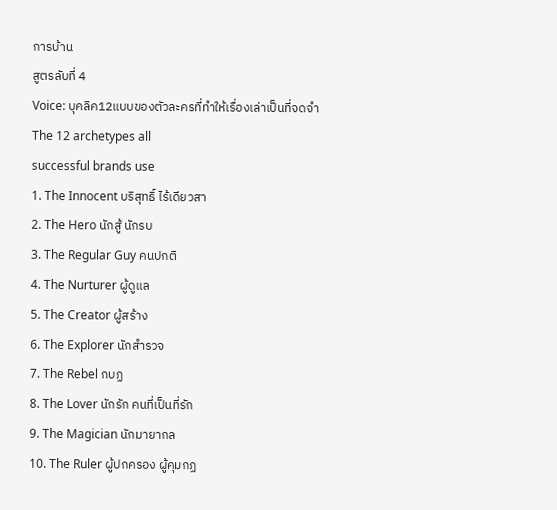การบ้าน
สูตรลับที่ 4
Voice: บุคลิค12แบบของตัวละครที่ทำให้เรื่องเล่าเป็นที่จดจำ
The 12 archetypes all
successful brands use
1. The Innocent บริสุทธิ์ ไร้เดียวสา
2. The Hero นักสู้ นักรบ
3. The Regular Guy คนปกติ
4. The Nurturer ผู้ดูแล
5. The Creator ผู้สร้าง
6. The Explorer นักสำรวจ
7. The Rebel กบฏ
8. The Lover นักรัก คนที่เป็นที่รัก
9. The Magician นักมายากล
10. The Ruler ผู้ปกครอง ผู้คุมกฏ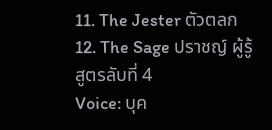11. The Jester ตัวตลก
12. The Sage ปราชญ์ ผู้รู้
สูตรลับที่ 4
Voice: บุค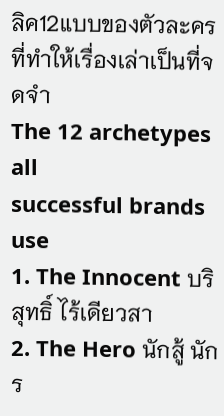ลิค12แบบของตัวละครที่ทำให้เรื่องเล่าเป็นที่จดจำ
The 12 archetypes all
successful brands use
1. The Innocent บริสุทธิ์ ไร้เดียวสา
2. The Hero นักสู้ นักร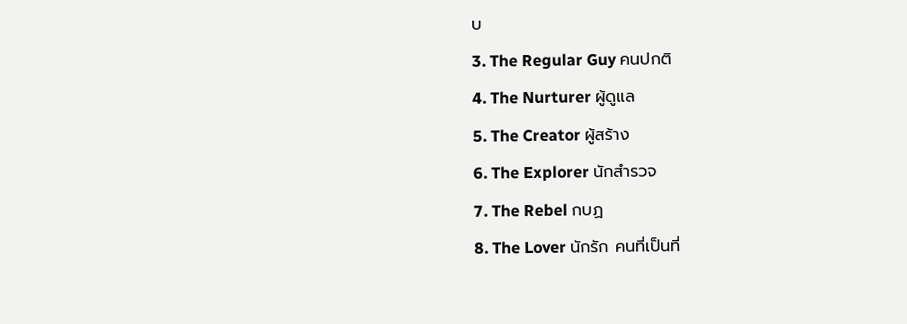บ
3. The Regular Guy คนปกติ
4. The Nurturer ผู้ดูแล
5. The Creator ผู้สร้าง
6. The Explorer นักสำรวจ
7. The Rebel กบฏ
8. The Lover นักรัก คนที่เป็นที่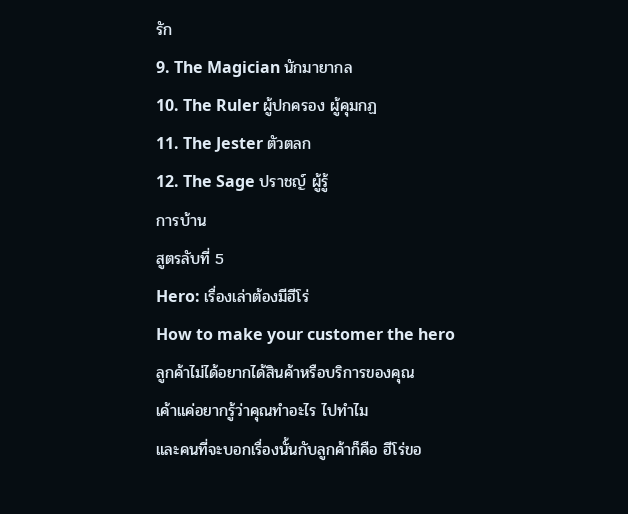รัก
9. The Magician นักมายากล
10. The Ruler ผู้ปกครอง ผู้คุมกฏ
11. The Jester ตัวตลก
12. The Sage ปราชญ์ ผู้รู้
การบ้าน
สูตรลับที่ 5
Hero: เรื่องเล่าต้องมีฮีโร่
How to make your customer the hero
ลูกค้าไม่ได้อยากได้สินค้าหรือบริการของคุณ
เค้าแค่อยากรู้ว่าคุณทำอะไร ไปทำไม
และคนที่จะบอกเรื่องนั้นกับลูกค้าก็คือ ฮีโร่ขอ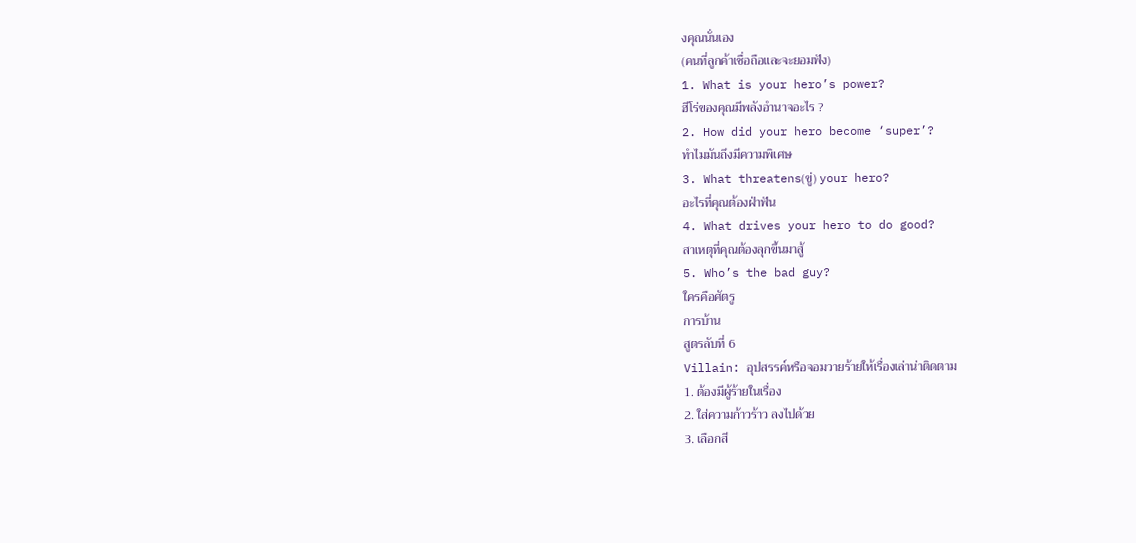งคุณนั่นเอง
(คนที่ลูกค้าเชื่อถือและจะยอมฟัง)
1. What is your hero’s power?
ฮีโร่ของคุณมีพลังอำนาจอะไร ?
2. How did your hero become ‘super’?
ทำไมมันถึงมีความพิเศษ
3. What threatens(ขู่) your hero?
อะไรที่คุณต้องฝ่าฟัน
4. What drives your hero to do good?
สาเหตุที่คุณต้องลุกขึ้นมาสู้
5. Who’s the bad guy?
ใครคือศัตรู
การบ้าน
สูตรลับที่ 6
Villain: อุปสรรค์หรือจอมวายร้ายให้เรื่องเล่าน่าติดตาม
1. ต้องมีผู้ร้ายในเรื่อง
2. ใส่ความก้าวร้าว ลงไปด้วย
3. เลือกสี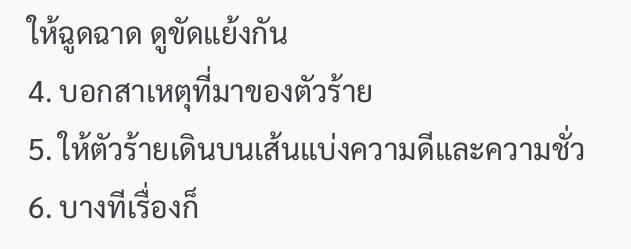ให้ฉูดฉาด ดูขัดแย้งกัน
4. บอกสาเหตุที่มาของตัวร้าย
5. ให้ตัวร้ายเดินบนเส้นแบ่งความดีและความชั่ว
6. บางทีเรื่องก็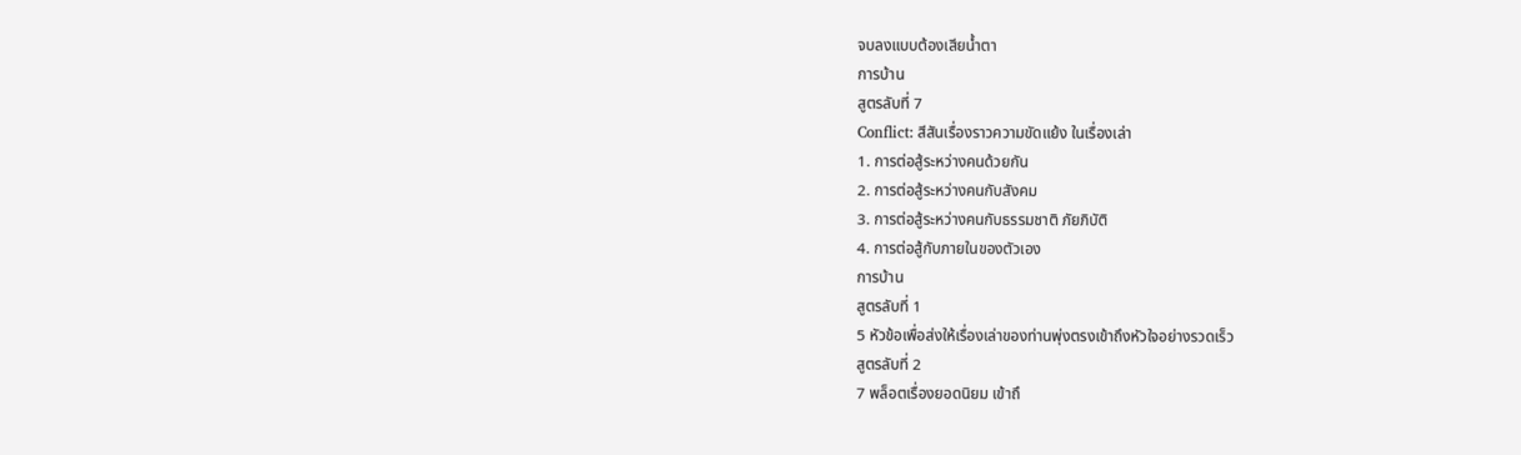จบลงแบบต้องเสียน้ำตา
การบ้าน
สูตรลับที่ 7
Conflict: สีสันเรื่องราวความขัดแย้ง ในเรื่องเล่า
1. การต่อสู้ระหว่างคนด้วยกัน
2. การต่อสู้ระหว่างคนกับสังคม
3. การต่อสู้ระหว่างคนกับธรรมชาติ ภัยภิบัติ
4. การต่อสู้กับภายในของตัวเอง
การบ้าน
สูตรลับที่ 1
5 หัวข้อเพื่อส่งให้เรื่องเล่าของท่านพุ่งตรงเข้าถึงหัวใจอย่างรวดเร็ว
สูตรลับที่ 2
7 พล็อตเรื่องยอดนิยม เข้าถึ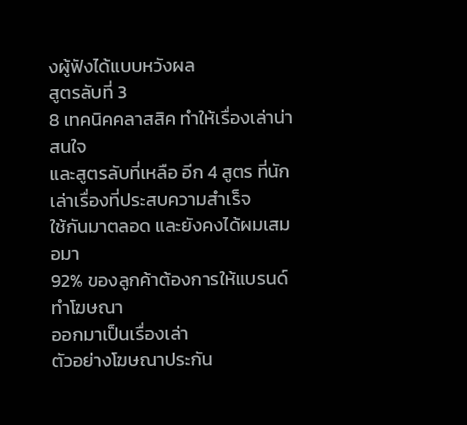งผู้ฟังได้แบบหวังผล
สูตรลับที่ 3
8 เทคนิคคลาสสิค ทำให้เรื่องเล่าน่าสนใจ
และสูตรลับที่เหลือ อีก 4 สูตร ที่นักเล่าเรื่องที่ประสบความสำเร็จ
ใช้กันมาตลอด และยังคงได้ผมเสมอมา
92% ของลูกค้าต้องการให้แบรนด์ ทำโฆษณา
ออกมาเป็นเรื่องเล่า
ตัวอย่างโฆษณาประกัน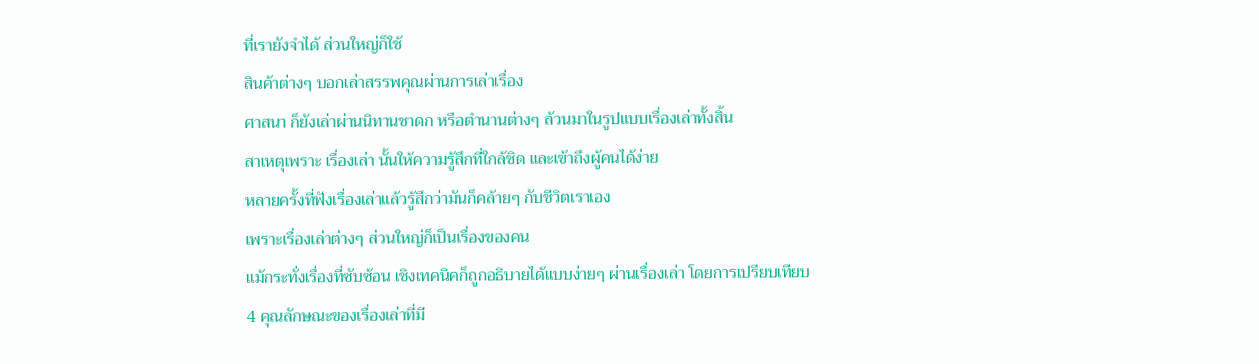ที่เรายังจำได้ ส่วนใหญ่ก็ใช้
สินค้าต่างๆ บอกเล่าสรรพคุณผ่านการเล่าเรื่อง
ศาสนา ก็ยังเล่าผ่านนิทานชาดก หรือตำนานต่างๆ ล้วนมาในรูปแบบเรื่องเล่าทั้งสิ้น
สาเหตุเพราะ เรื่องเล่า นั้นให้ความรู้สึกที่ใกล้ชิด และเข้าถึงผู้คนได้ง่าย
หลายครั้งที่ฟังเรื่องเล่าแล้วรู้สึกว่ามันก็คล้ายๆ กับชีวิตเราเอง
เพราะเรื่องเล่าต่างๆ ส่วนใหญ่ก็เป็นเรื่องของคน
แม้กระทั่งเรื่องที่ซับซ้อน เชิงเทคนิคก็ถูกอธิบายได้แบบง่ายๆ ผ่านเรื่องเล่า โดยการเปรียบเทียบ
4 คุณลักษณะของเรื่องเล่าที่มี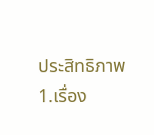ประสิทธิภาพ
1.เรื่อง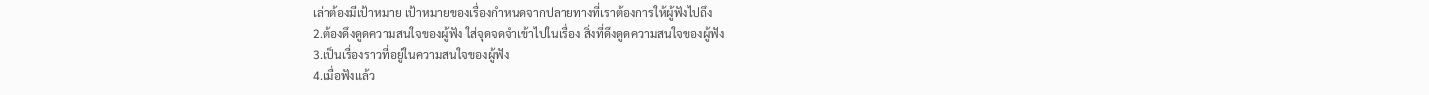เล่าต้องมีเป้าหมาย เป้าหมายของเรื่องกำหนดจากปลายทางที่เราต้องการให้ผู้ฟังไปถึง
2.ต้องดึงดูดความสนใจของผู้ฟัง ใส่จุดจดจำเข้าไปในเรื่อง สิ่งที่ดึงดูดความสนใจของผู้ฟัง
3.เป็นเรื่องราวที่อยู่ในความสนใจของผู้ฟัง
4.เมื่อฟังแล้ว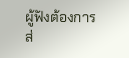ผู้ฟังต้องการส่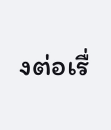งต่อเรื่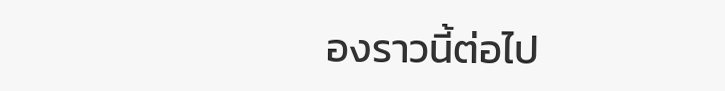องราวนี้ต่อไป